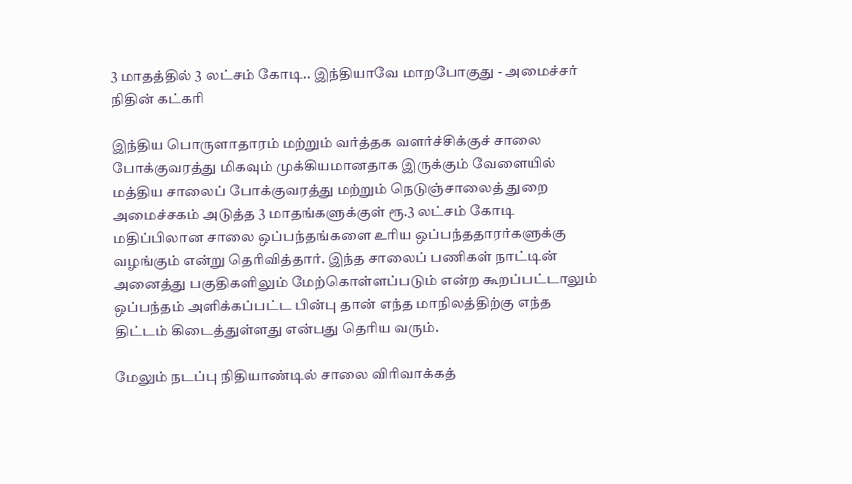3 மாதத்தில் 3 லட்சம் கோடி.. இந்தியாவே மாறபோகுது - அமைச்சர் நிதின் கட்கரி

இந்திய பொருளாதாரம் மற்றும் வர்த்தக வளர்ச்சிக்குச் சாலை போக்குவரத்து மிகவும் முக்கியமானதாக இருக்கும் வேளையில் மத்திய சாலைப் போக்குவரத்து மற்றும் நெடுஞ்சாலைத் துறை அமைச்சகம் அடுத்த 3 மாதங்களுக்குள் ரூ.3 லட்சம் கோடி மதிப்பிலான சாலை ஒப்பந்தங்களை உரிய ஒப்பந்ததாரர்களுக்கு வழங்கும் என்று தெரிவித்தார். இந்த சாலைப் பணிகள் நாட்டின் அனைத்து பகுதிகளிலும் மேற்கொள்ளப்படும் என்ற கூறப்பட்டாலும் ஒப்பந்தம் அளிக்கப்பட்ட பின்பு தான் எந்த மாநிலத்திற்கு எந்த திட்டம் கிடைத்துள்ளது என்பது தெரிய வரும்.

மேலும் நடப்பு நிதியாண்டில் சாலை விரிவாக்கத்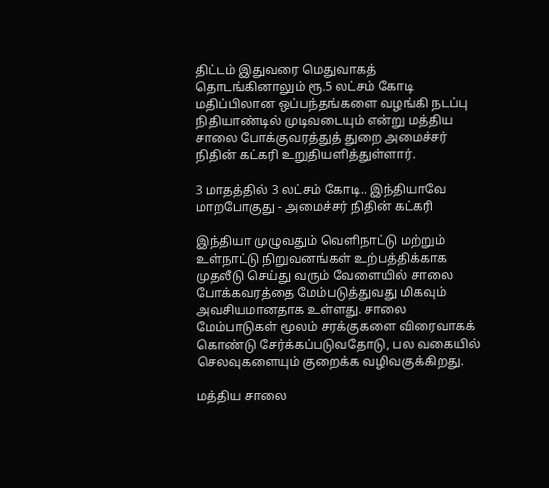திட்டம் இதுவரை மெதுவாகத் தொடங்கினாலும் ரூ.5 லட்சம் கோடி மதிப்பிலான ஒப்பந்தங்களை வழங்கி நடப்பு நிதியாண்டில் முடிவடையும் என்று மத்திய சாலை போக்குவரத்துத் துறை அமைச்சர் நிதின் கட்கரி உறுதியளித்துள்ளார்.

3 மாதத்தில் 3 லட்சம் கோடி.. இந்தியாவே மாறபோகுது - அமைச்சர் நிதின் கட்கரி

இந்தியா முழுவதும் வெளிநாட்டு மற்றும் உள்நாட்டு நிறுவனங்கள் உற்பத்திக்காக முதலீடு செய்து வரும் வேளையில் சாலை போக்கவரத்தை மேம்படுத்துவது மிகவும் அவசியமானதாக உள்ளது. சாலை மேம்பாடுகள் மூலம் சரக்குகளை விரைவாகக் கொண்டு சேர்க்கப்படுவதோடு, பல வகையில் செலவுகளையும் குறைக்க வழிவகுக்கிறது.

மத்திய சாலை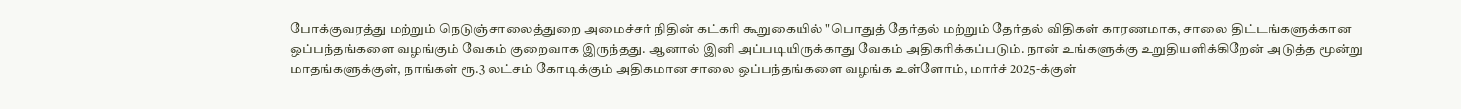போக்குவரத்து மற்றும் நெடுஞ்சாலைத்துறை அமைச்சர் நிதின் கட்கரி கூறுகையில் "பொதுத் தேர்தல் மற்றும் தேர்தல் விதிகள் காரணமாக, சாலை திட்டங்களுக்கான ஒப்பந்தங்களை வழங்கும் வேகம் குறைவாக இருந்தது. ஆனால் இனி அப்படியிருக்காது வேகம் அதிகரிக்கப்படும். நான் உங்களுக்கு உறுதியளிக்கிறேன் அடுத்த மூன்று மாதங்களுக்குள், நாங்கள் ரூ.3 லட்சம் கோடிக்கும் அதிகமான சாலை ஒப்பந்தங்களை வழங்க உள்ளோம், மார்ச் 2025-க்குள்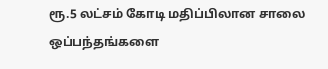ரூ.5 லட்சம் கோடி மதிப்பிலான சாலை ஒப்பந்தங்களை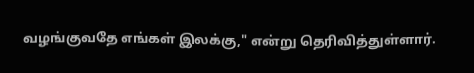வழங்குவதே எங்கள் இலக்கு," என்று தெரிவித்துள்ளார்.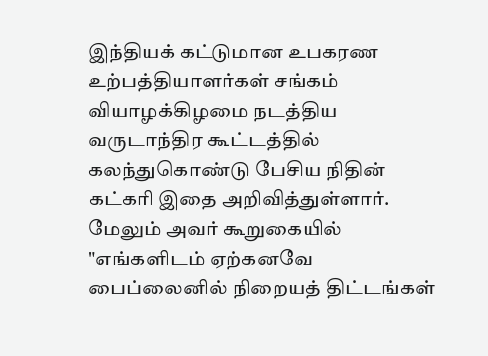இந்தியக் கட்டுமான உபகரண உற்பத்தியாளர்கள் சங்கம் வியாழக்கிழமை நடத்திய வருடாந்திர கூட்டத்தில் கலந்துகொண்டு பேசிய நிதின் கட்கரி இதை அறிவித்துள்ளார். மேலும் அவர் கூறுகையில் "எங்களிடம் ஏற்கனவே பைப்லைனில் நிறையத் திட்டங்கள்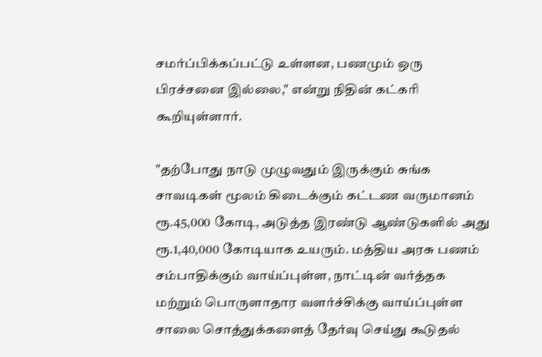சமர்ப்பிக்கப்பட்டு உள்ளன, பணமும் ஒரு பிரச்சனை இல்லை," என்று நிதின் கட்கரி கூறியுள்ளார்.

"தற்போது நாடு முழுவதும் இருக்கும் சுங்க சாவடிகள் மூலம் கிடைக்கும் கட்டண வருமானம் ரூ.45,000 கோடி, அடுத்த இரண்டு ஆண்டுகளில் அது ரூ.1,40,000 கோடியாக உயரும். மத்திய அரசு பணம் சம்பாதிக்கும் வாய்ப்புள்ள, நாட்டின் வர்த்தக மற்றும் பொருளாதார வளர்ச்சிக்கு வாய்ப்புள்ள சாலை சொத்துக்களைத் தேர்வு செய்து கூடுதல்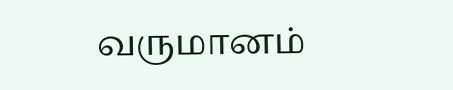வருமானம்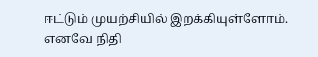ஈட்டும் முயற்சியில் இறக்கியுள்ளோம். எனவே நிதி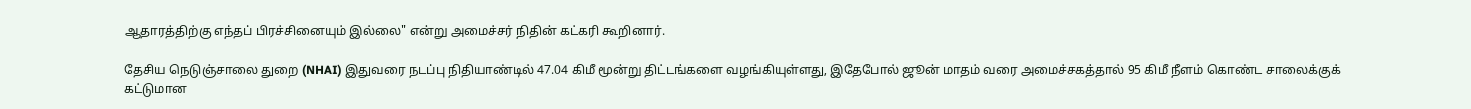ஆதாரத்திற்கு எந்தப் பிரச்சினையும் இல்லை" என்று அமைச்சர் நிதின் கட்கரி கூறினார்.

தேசிய நெடுஞ்சாலை துறை (NHAI) இதுவரை நடப்பு நிதியாண்டில் 47.04 கிமீ மூன்று திட்டங்களை வழங்கியுள்ளது, இதேபோல் ஜூன் மாதம் வரை அமைச்சகத்தால் 95 கிமீ நீளம் கொண்ட சாலைக்குக் கட்டுமான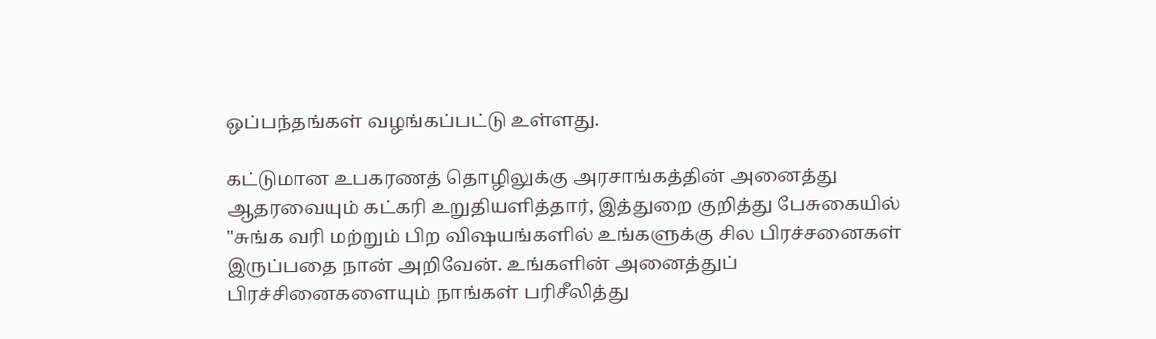ஒப்பந்தங்கள் வழங்கப்பட்டு உள்ளது.

கட்டுமான உபகரணத் தொழிலுக்கு அரசாங்கத்தின் அனைத்து ஆதரவையும் கட்கரி உறுதியளித்தார், இத்துறை குறித்து பேசுகையில் "சுங்க வரி மற்றும் பிற விஷயங்களில் உங்களுக்கு சில பிரச்சனைகள் இருப்பதை நான் அறிவேன். உங்களின் அனைத்துப் பிரச்சினைகளையும் நாங்கள் பரிசீலித்து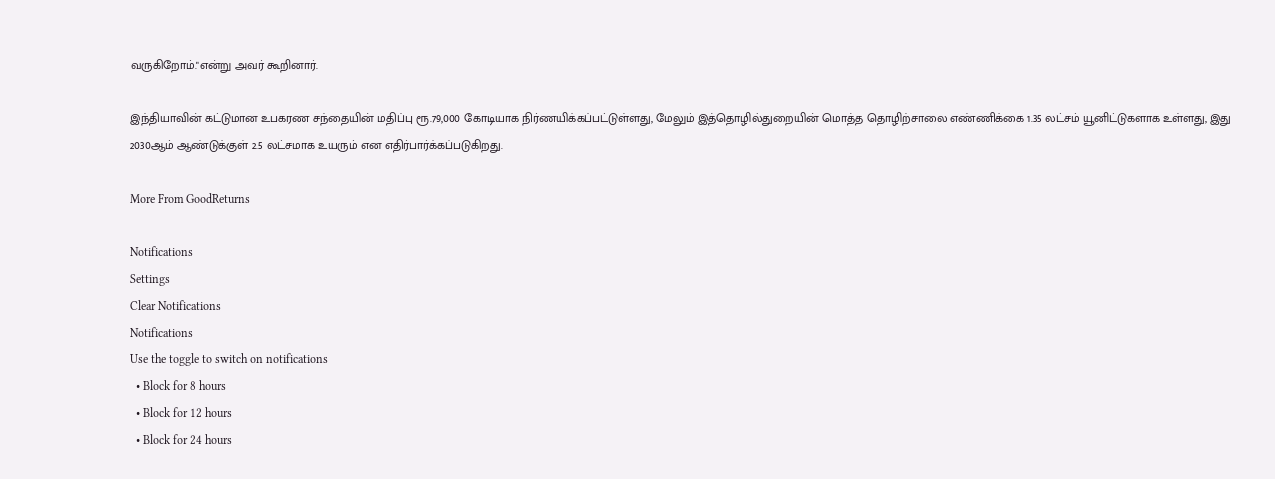வருகிறோம்."என்று அவர் கூறினார்.

இந்தியாவின் கட்டுமான உபகரண சந்தையின் மதிப்பு ரூ.79,000 கோடியாக நிர்ணயிக்கப்பட்டுள்ளது, மேலும் இத்தொழில்துறையின் மொத்த தொழிற்சாலை எண்ணிக்கை 1.35 லட்சம் யூனிட்டுகளாக உள்ளது, இது 2030ஆம் ஆண்டுக்குள் 2.5 லட்சமாக உயரும் என எதிர்பார்க்கப்படுகிறது.

More From GoodReturns

Notifications
Settings
Clear Notifications
Notifications
Use the toggle to switch on notifications
  • Block for 8 hours
  • Block for 12 hours
  • Block for 24 hours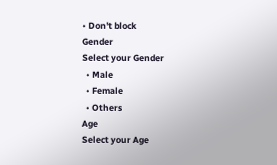• Don't block
Gender
Select your Gender
  • Male
  • Female
  • Others
Age
Select your Age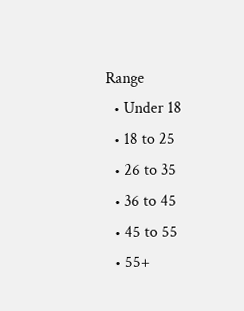Range
  • Under 18
  • 18 to 25
  • 26 to 35
  • 36 to 45
  • 45 to 55
  • 55+